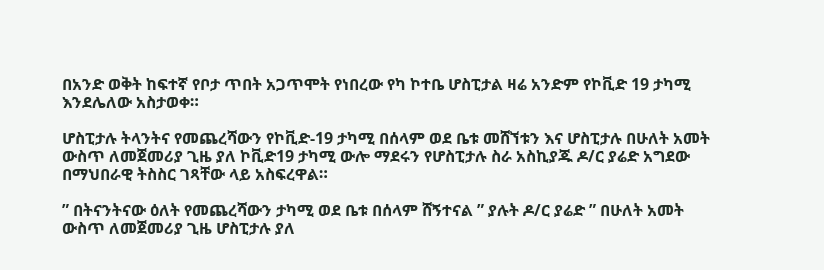በአንድ ወቅት ከፍተኛ የቦታ ጥበት አጋጥሞት የነበረው የካ ኮተቤ ሆስፒታል ዛሬ አንድም የኮቪድ 19 ታካሚ እንደሌለው አስታወቀ።

ሆስፒታሉ ትላንትና የመጨረሻውን የኮቪድ-19 ታካሚ በሰላም ወደ ቤቱ መሸኘቱን እና ሆስፒታሉ በሁለት አመት ውስጥ ለመጀመሪያ ጊዜ ያለ ኮቪድ19 ታካሚ ውሎ ማደሩን የሆስፒታሉ ስራ አስኪያጁ ዶ/ር ያሬድ አግደው በማህበራዊ ትስስር ገጻቸው ላይ አስፍረዋል።

” በትናንትናው ዕለት የመጨረሻውን ታካሚ ወደ ቤቱ በሰላም ሸኝተናል ” ያሉት ዶ/ር ያሬድ ” በሁለት አመት ውስጥ ለመጀመሪያ ጊዜ ሆስፒታሉ ያለ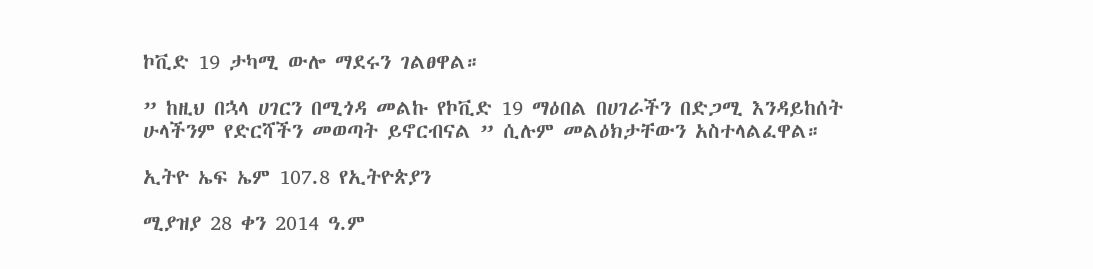ኮቪድ 19 ታካሚ ውሎ ማደሩን ገልፀዋል።

” ከዚህ በኋላ ሀገርን በሚጎዳ መልኩ የኮቪድ 19 ማዕበል በሀገራችን በድጋሚ እንዳይከሰት ሁላችንም የድርሻችን መወጣት ይኖርብናል ” ሲሉም መልዕክታቸውን አስተላልፈዋል።

ኢትዮ ኤፍ ኤም 107.8 የኢትዮጵያን

ሚያዝያ 28 ቀን 2014 ዓ.ም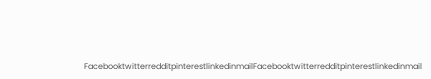FacebooktwitterredditpinterestlinkedinmailFacebooktwitterredditpinterestlinkedinmail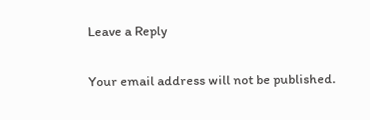Leave a Reply

Your email address will not be published.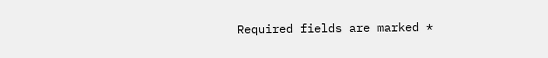Required fields are marked *